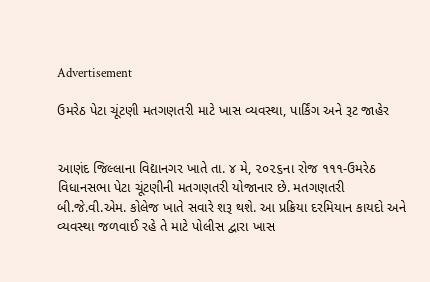Advertisement

ઉમરેઠ પેટા ચૂંટણી મતગણતરી માટે ખાસ વ્યવસ્થા, પાર્કિંગ અને રૂટ જાહેર


આણંદ જિલ્લાના વિદ્યાનગર ખાતે તા. ૪ મે, ૨૦૨૬ના રોજ ૧૧૧-ઉમરેઠ વિધાનસભા પેટા ચૂંટણીની મતગણતરી યોજાનાર છે. મતગણતરી બી.જે.વી.એમ. કોલેજ ખાતે સવારે શરૂ થશે. આ પ્રક્રિયા દરમિયાન કાયદો અને વ્યવસ્થા જળવાઈ રહે તે માટે પોલીસ દ્વારા ખાસ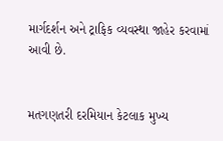માર્ગદર્શન અને ટ્રાફિક વ્યવસ્થા જાહેર કરવામાં આવી છે.


મતગણતરી દરમિયાન કેટલાક મુખ્ય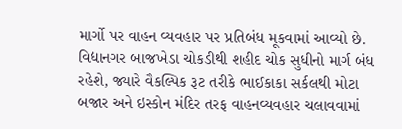માર્ગો પર વાહન વ્યવહાર પર પ્રતિબંધ મૂકવામાં આવ્યો છે. વિદ્યાનગર બાજખેડા ચોકડીથી શહીદ ચોક સુધીનો માર્ગ બંધ રહેશે, જ્યારે વૈકલ્પિક રૂટ તરીકે ભાઈકાકા સર્કલથી મોટા બજાર અને ઇસ્કોન મંદિર તરફ વાહનવ્યવહાર ચલાવવામાં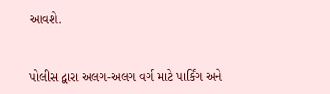આવશે.


પોલીસ દ્વારા અલગ-અલગ વર્ગ માટે પાર્કિંગ અને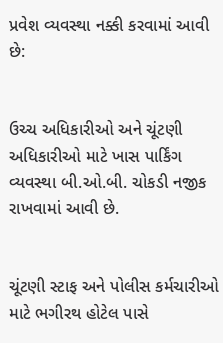પ્રવેશ વ્યવસ્થા નક્કી કરવામાં આવી છે:


ઉચ્ચ અધિકારીઓ અને ચૂંટણી અધિકારીઓ માટે ખાસ પાર્કિંગ વ્યવસ્થા બી.ઓ.બી. ચોકડી નજીક રાખવામાં આવી છે.


ચૂંટણી સ્ટાફ અને પોલીસ કર્મચારીઓ માટે ભગીરથ હોટેલ પાસે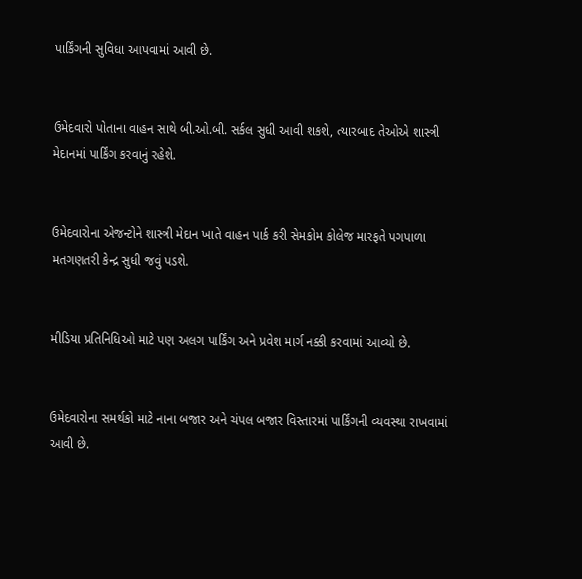પાર્કિંગની સુવિધા આપવામાં આવી છે.


ઉમેદવારો પોતાના વાહન સાથે બી.ઓ.બી. સર્કલ સુધી આવી શકશે, ત્યારબાદ તેઓએ શાસ્ત્રી મેદાનમાં પાર્કિંગ કરવાનું રહેશે.


ઉમેદવારોના એજન્ટોને શાસ્ત્રી મેદાન ખાતે વાહન પાર્ક કરી સેમકોમ કોલેજ મારફતે પગપાળા મતગણતરી કેન્દ્ર સુધી જવું પડશે.


મીડિયા પ્રતિનિધિઓ માટે પણ અલગ પાર્કિંગ અને પ્રવેશ માર્ગ નક્કી કરવામાં આવ્યો છે.


ઉમેદવારોના સમર્થકો માટે નાના બજાર અને ચંપલ બજાર વિસ્તારમાં પાર્કિંગની વ્યવસ્થા રાખવામાં આવી છે.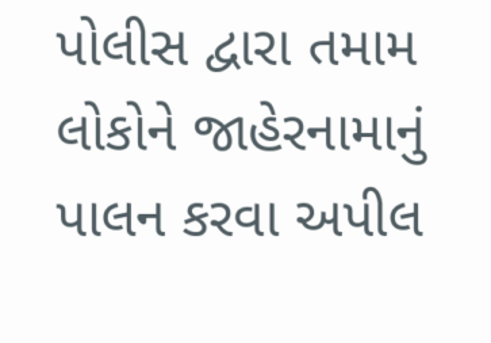પોલીસ દ્વારા તમામ લોકોને જાહેરનામાનું પાલન કરવા અપીલ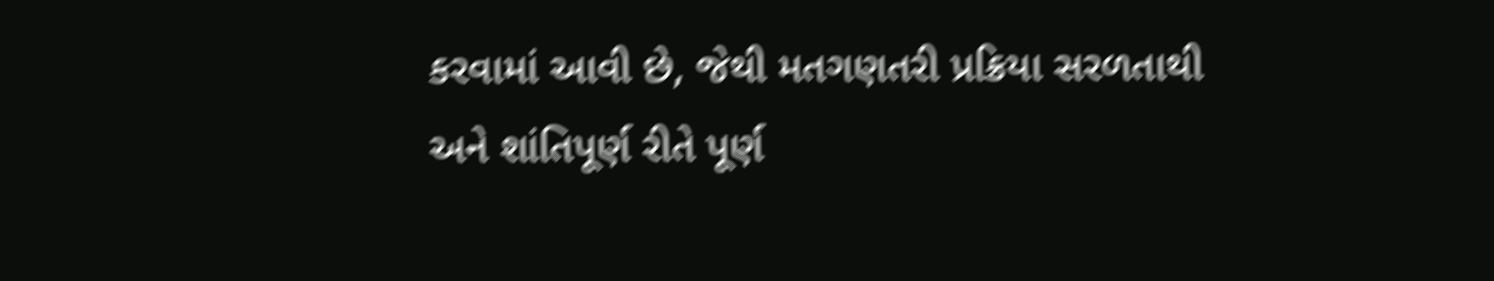કરવામાં આવી છે, જેથી મતગણતરી પ્રક્રિયા સરળતાથી અને શાંતિપૂર્ણ રીતે પૂર્ણ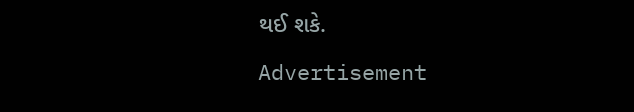થઈ શકે.

Advertisement